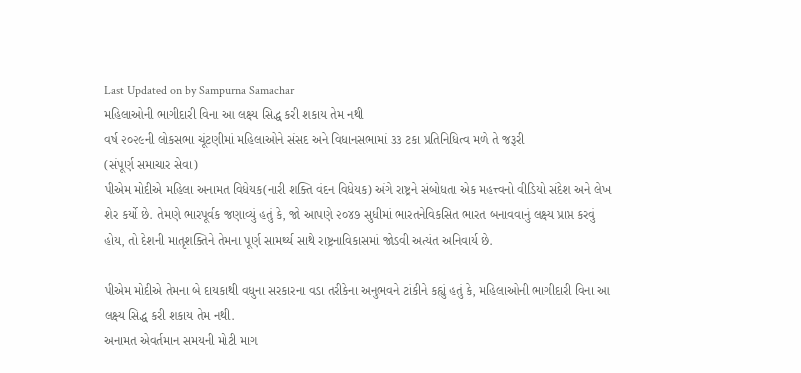Last Updated on by Sampurna Samachar
મહિલાઓની ભાગીદારી વિના આ લક્ષ્ય સિદ્ધ કરી શકાય તેમ નથી
વર્ષ ૨૦૨૯ની લોકસભા ચૂંટણીમાં મહિલાઓને સંસદ અને વિધાનસભામાં ૩૩ ટકા પ્રતિનિધિત્વ મળે તે જરૂરી
(સંપૂર્ણ સમાચાર સેવા)
પીએમ મોદીએ મહિલા અનામત વિધેયક(નારી શક્તિ વંદન વિધેયક) અંગે રાષ્ટ્રને સંબોધતા એક મહત્ત્વનો વીડિયો સંદેશ અને લેખ શેર કર્યો છે. તેમણે ભારપૂર્વક જણાવ્યું હતું કે, જો આપણે ૨૦૪૭ સુધીમાં ભારતનેવિકસિત ભારત બનાવવાનું લક્ષ્ય પ્રાપ્ત કરવું હોય, તો દેશની માતૃશક્તિને તેમના પૂર્ણ સામર્થ્ય સાથે રાષ્ટ્રનાવિકાસમાં જોડવી અત્યંત અનિવાર્ય છે.

પીએમ મોદીએ તેમના બે દાયકાથી વધુના સરકારના વડા તરીકેના અનુભવને ટાંકીને કહ્યું હતું કે, મહિલાઓની ભાગીદારી વિના આ લક્ષ્ય સિદ્ધ કરી શકાય તેમ નથી.
અનામત એવર્તમાન સમયની મોટી માગ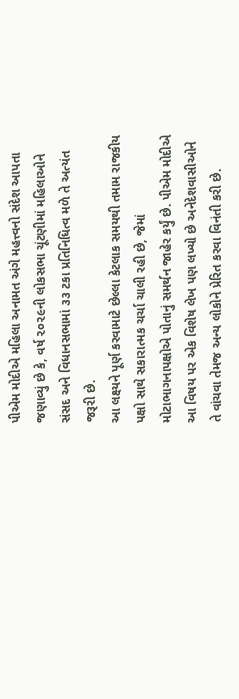પીએમ મોદીએ મહિલા અનામત અંગે મહત્ત્વનો સંદેશ આપતા જણાવ્યું છે કે, વર્ષ ૨૦૨૯ની લોકસભા ચૂંટણીમાં મહિલાઓને સંસદ અને વિધાનસભામાં ૩૩ ટકા પ્રતિનિધિત્વ મળે તે અત્યંત જરૂરી છે.
આ લક્ષ્યને પૂર્ણ કરવામાટે છેલ્લા કેટલાક સમયથી તમામ રાજકીય પક્ષો સાથે સકારાત્મક ચર્ચા ચાલી રહી છે, જેમાં મોટાભાગનાપક્ષોએ પોતાનું સમર્થન જાહેર કર્યું છે. પીએમ મોદીએ આ વિષય પર એક વિશેષ લેખ પણ લખ્યો છે અનેદેશવાસીઓને તે વાંચવા તેમજ અન્ય લોકોને પ્રેરિત કરવા વિનંતી કરી છે.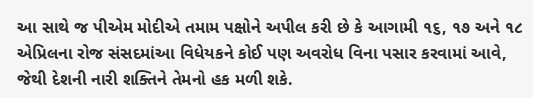આ સાથે જ પીએમ મોદીએ તમામ પક્ષોને અપીલ કરી છે કે આગામી ૧૬, ૧૭ અને ૧૮ એપ્રિલના રોજ સંસદમાંઆ વિધેયકને કોઈ પણ અવરોધ વિના પસાર કરવામાં આવે, જેથી દેશની નારી શક્તિને તેમનો હક મળી શકે.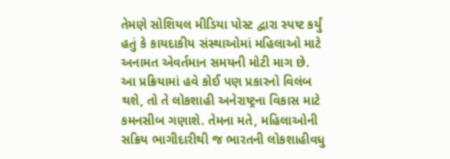તેમણે સોશિયલ મીડિયા પોસ્ટ દ્વારા સ્પષ્ટ કર્યું હતું કે કાયદાકીય સંસ્થાઓમાં મહિલાઓ માટે અનામત એવર્તમાન સમયની મોટી માગ છે.
આ પ્રક્રિયામાં હવે કોઈ પણ પ્રકારનો વિલંબ થશે, તો તે લોકશાહી અનેરાષ્ટ્રના વિકાસ માટે કમનસીબ ગણાશે. તેમના મતે, મહિલાઓની સક્રિય ભાગીદારીથી જ ભારતની લોકશાહીવધુ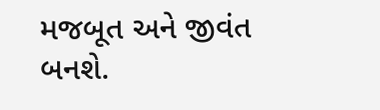મજબૂત અને જીવંત બનશે.